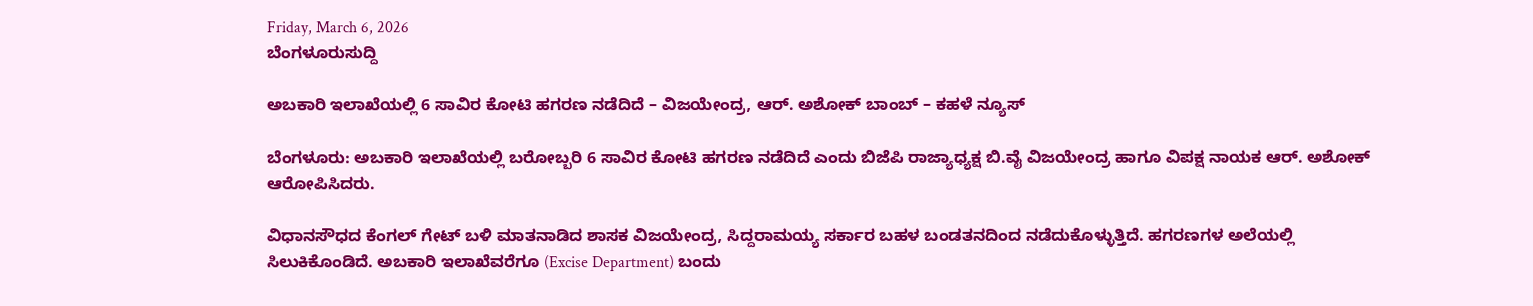Friday, March 6, 2026
ಬೆಂಗಳೂರುಸುದ್ದಿ

ಅಬಕಾರಿ ಇಲಾಖೆಯಲ್ಲಿ 6 ಸಾವಿರ ಕೋಟಿ ಹಗರಣ ನಡೆದಿದೆ – ವಿಜಯೇಂದ್ರ, ಆರ್‌. ಅಶೋಕ್‌ ಬಾಂಬ್‌ – ಕಹಳೆ ನ್ಯೂಸ್

ಬೆಂಗಳೂರು: ಅಬಕಾರಿ ಇಲಾಖೆಯಲ್ಲಿ ಬರೋಬ್ಬರಿ 6 ಸಾವಿರ ಕೋಟಿ ಹಗರಣ ನಡೆದಿದೆ ಎಂದು ಬಿಜೆಪಿ ರಾಜ್ಯಾಧ್ಯಕ್ಷ ಬಿ.ವೈ ವಿಜಯೇಂದ್ರ ಹಾಗೂ ವಿಪಕ್ಷ ನಾಯಕ ಆರ್‌. ಅಶೋಕ್‌  ಆರೋಪಿಸಿದರು.

ವಿಧಾನಸೌಧದ ಕೆಂಗಲ್‌ ಗೇಟ್‌ ಬಳಿ ಮಾತನಾಡಿದ ಶಾಸಕ ವಿಜಯೇಂದ್ರ, ಸಿದ್ದರಾಮಯ್ಯ ಸರ್ಕಾರ ಬಹಳ ಬಂಡತನದಿಂದ ನಡೆದುಕೊಳ್ಳುತ್ತಿದೆ. ಹಗರಣಗಳ ಅಲೆಯಲ್ಲಿ ಸಿಲುಕಿಕೊಂಡಿದೆ. ಅಬಕಾರಿ ಇಲಾಖೆವರೆಗೂ (Excise Department) ಬಂದು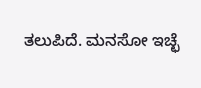ತಲುಪಿದೆ. ಮನಸೋ ಇಚ್ಛೆ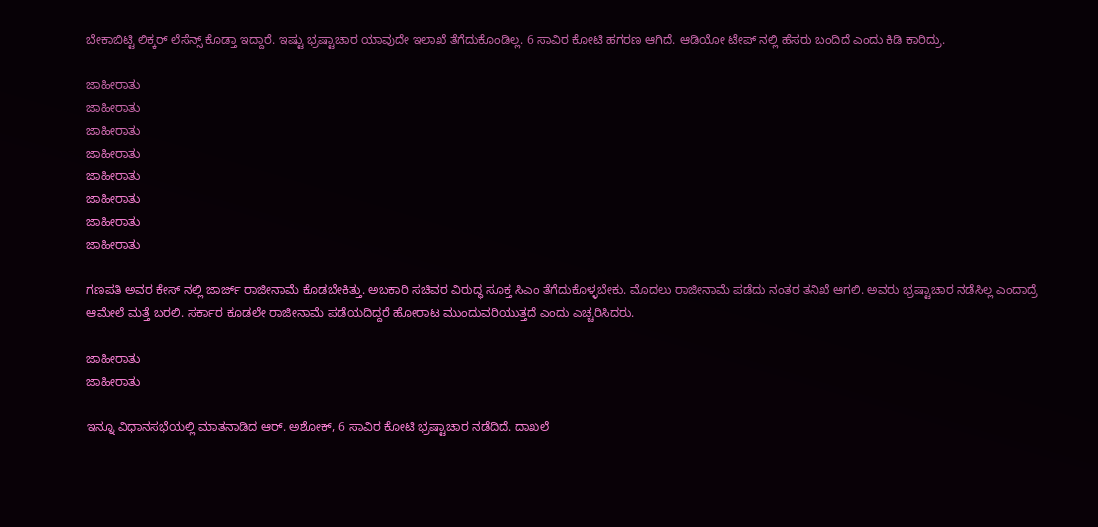ಬೇಕಾಬಿಟ್ಟಿ ಲಿಕ್ಕರ್ ಲೆಸೆನ್ಸ್ ಕೊಡ್ತಾ ಇದ್ದಾರೆ. ಇಷ್ಟು ಭ್ರಷ್ಟಾಚಾರ ಯಾವುದೇ ಇಲಾಖೆ ತೆಗೆದುಕೊಂಡಿಲ್ಲ. 6 ಸಾವಿರ ಕೋಟಿ ಹಗರಣ ಆಗಿದೆ. ಆಡಿಯೋ ಟೇಪ್ ನಲ್ಲಿ ಹೆಸರು ಬಂದಿದೆ ಎಂದು ಕಿಡಿ ಕಾರಿದ್ರು.

ಜಾಹೀರಾತು
ಜಾಹೀರಾತು
ಜಾಹೀರಾತು
ಜಾಹೀರಾತು
ಜಾಹೀರಾತು
ಜಾಹೀರಾತು
ಜಾಹೀರಾತು
ಜಾಹೀರಾತು

ಗಣಪತಿ ಅವರ ಕೇಸ್ ನಲ್ಲಿ ಜಾರ್ಜ್ ರಾಜೀನಾಮೆ ಕೊಡಬೇಕಿತ್ತು. ಅಬಕಾರಿ ಸಚಿವರ ವಿರುದ್ಧ ಸೂಕ್ತ ಸಿಎಂ ತೆಗೆದುಕೊಳ್ಳಬೇಕು. ಮೊದಲು ರಾಜೀನಾಮೆ ಪಡೆದು ನಂತರ ತನಿಖೆ ಆಗಲಿ. ಅವರು ಭ್ರಷ್ಟಾಚಾರ ನಡೆಸಿಲ್ಲ ಎಂದಾದ್ರೆ ಆಮೇಲೆ ಮತ್ತೆ ಬರಲಿ. ಸರ್ಕಾರ ಕೂಡಲೇ ರಾಜೀನಾಮೆ ಪಡೆಯದಿದ್ದರೆ ಹೋರಾಟ ಮುಂದುವರಿಯುತ್ತದೆ ಎಂದು ಎಚ್ಚರಿಸಿದರು.

ಜಾಹೀರಾತು
ಜಾಹೀರಾತು

ಇನ್ನೂ ವಿಧಾನಸಭೆಯಲ್ಲಿ ಮಾತನಾಡಿದ ಆರ್. ಅಶೋಕ್‌, 6 ಸಾವಿರ ಕೋಟಿ ಭ್ರಷ್ಟಾಚಾರ ನಡೆದಿದೆ. ದಾಖಲೆ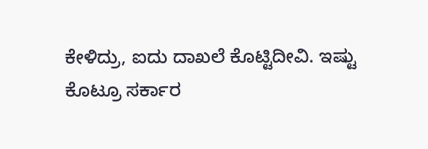ಕೇಳಿದ್ರು, ಐದು ದಾಖಲೆ ಕೊಟ್ಟಿದೀವಿ. ಇಷ್ಟು ಕೊಟ್ರೂ ಸರ್ಕಾರ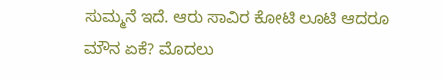ಸುಮ್ಮನೆ ಇದೆ. ಆರು ಸಾವಿರ ಕೋಟಿ ಲೂಟಿ ಆದರೂ ಮೌನ ಏಕೆ? ಮೊದಲು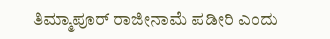ತಿಮ್ಮಾಪೂರ್‌ ರಾಜೀನಾಮೆ ಪಡೀರಿ ಎಂದು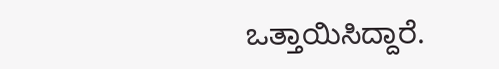ಒತ್ತಾಯಿಸಿದ್ದಾರೆ.